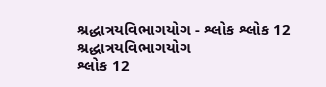શ્રદ્ધાત્રયવિભાગયોગ - શ્લોક શ્લોક 12
શ્રદ્ધાત્રયવિભાગયોગ
શ્લોક 12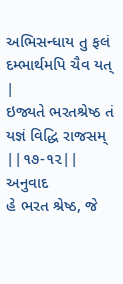અભિસન્ધાય તુ ફલં દમ્ભાર્થમપિ ચૈવ યત્ |
ઇજ્યતે ભરતશ્રેષ્ઠ તં યજ્ઞં વિદ્ધિ રાજસમ્ ||૧૭-૧૨||
અનુવાદ
હે ભરત શ્રેષ્ઠ, જે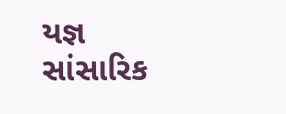યજ્ઞ સાંસારિક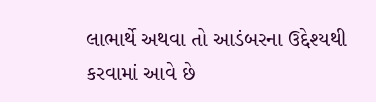લાભાર્થે અથવા તો આડંબરના ઉદ્દેશ્યથી કરવામાં આવે છે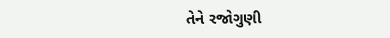તેને રજોગુણી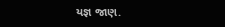યજ્ઞ જાણ.